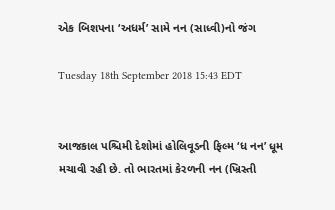એક બિશપના ‘અધર્મ’ સામે નન (સાધ્વી)નો જંગ

Tuesday 18th September 2018 15:43 EDT


આજકાલ પશ્ચિમી દેશોમાં હોલિવૂડની ફિલ્મ ‘ધ નન’ ધૂમ મચાવી રહી છે. તો ભારતમાં કેરળની નન (ખ્રિસ્તી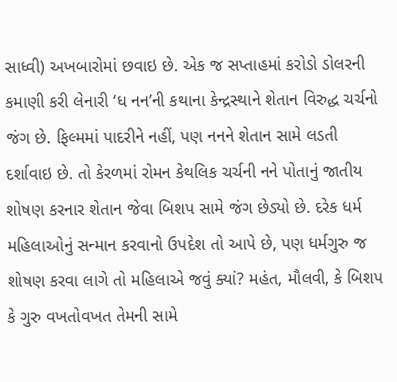સાધ્વી) અખબારોમાં છવાઇ છે. એક જ સપ્તાહમાં કરોડો ડોલરની કમાણી કરી લેનારી ‘ધ નન’ની કથાના કેન્દ્રસ્થાને શેતાન વિરુદ્ધ ચર્ચનો જંગ છે. ફિલ્મમાં પાદરીને નહીં, પણ નનને શેતાન સામે લડતી દર્શાવાઇ છે. તો કેરળમાં રોમન કેથલિક ચર્ચની નને પોતાનું જાતીય શોષણ કરનાર શેતાન જેવા બિશપ સામે જંગ છેડ્યો છે. દરેક ધર્મ મહિલાઓનું સન્માન કરવાનો ઉપદેશ તો આપે છે, પણ ધર્મગુરુ જ શોષણ કરવા લાગે તો મહિલાએ જવું ક્યાં? મહંત, મૌલવી, કે બિશપ કે ગુરુ વખતોવખત તેમની સામે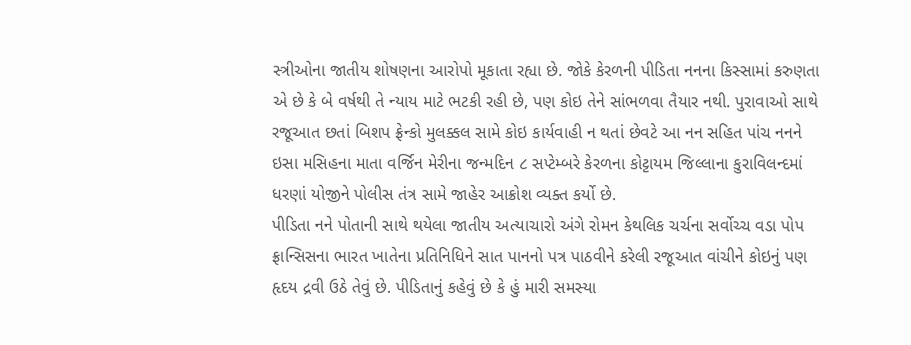સ્ત્રીઓના જાતીય શોષણના આરોપો મૂકાતા રહ્યા છે. જોકે કેરળની પીડિતા નનના કિસ્સામાં કરુણતા એ છે કે બે વર્ષથી તે ન્યાય માટે ભટકી રહી છે, પણ કોઇ તેને સાંભળવા તૈયાર નથી. પુરાવાઓ સાથે રજૂઆત છતાં બિશપ ફ્રેન્કો મુલક્કલ સામે કોઇ કાર્યવાહી ન થતાં છેવટે આ નન સહિત પાંચ નનને ઇસા મસિહના માતા વર્જિન મેરીના જન્મદિન ૮ સપ્ટેમ્બરે કેરળના કોટ્ટાયમ જિલ્લાના કુરાવિલન્દમાં ધરણાં યોજીને પોલીસ તંત્ર સામે જાહેર આક્રોશ વ્યક્ત કર્યો છે.
પીડિતા નને પોતાની સાથે થયેલા જાતીય અત્યાચારો અંગે રોમન કેથલિક ચર્ચના સર્વોચ્ચ વડા પોપ ફ્રાન્સિસના ભારત ખાતેના પ્રતિનિધિને સાત પાનનો પત્ર પાઠવીને કરેલી રજૂઆત વાંચીને કોઇનું પણ હૃદય દ્રવી ઉઠે તેવું છે. પીડિતાનું કહેવું છે કે હું મારી સમસ્યા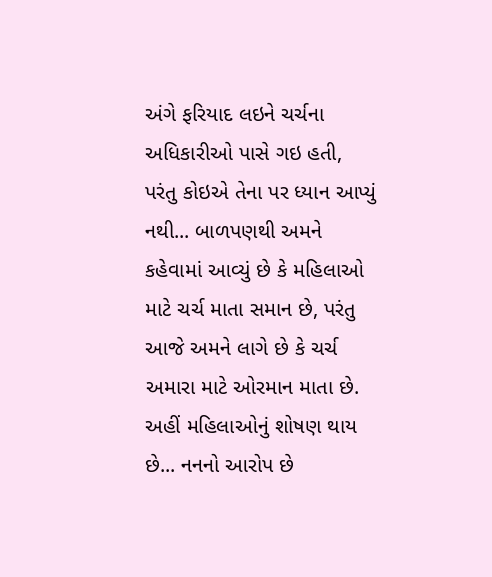અંગે ફરિયાદ લઇને ચર્ચના અધિકારીઓ પાસે ગઇ હતી, પરંતુ કોઇએ તેના પર ધ્યાન આપ્યું નથી... બાળપણથી અમને કહેવામાં આવ્યું છે કે મહિલાઓ માટે ચર્ચ માતા સમાન છે, પરંતુ આજે અમને લાગે છે કે ચર્ચ અમારા માટે ઓરમાન માતા છે. અહીં મહિલાઓનું શોષણ થાય છે... નનનો આરોપ છે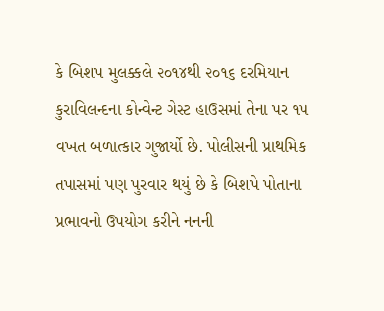કે બિશપ મુલક્કલે ૨૦૧૪થી ૨૦૧૬ દરમિયાન કુરાવિલન્દના કોન્વેન્ટ ગેસ્ટ હાઉસમાં તેના પર ૧૫ વખત બળાત્કાર ગુજાર્યો છે. પોલીસની પ્રાથમિક તપાસમાં પણ પુરવાર થયું છે કે બિશપે પોતાના પ્રભાવનો ઉપયોગ કરીને નનની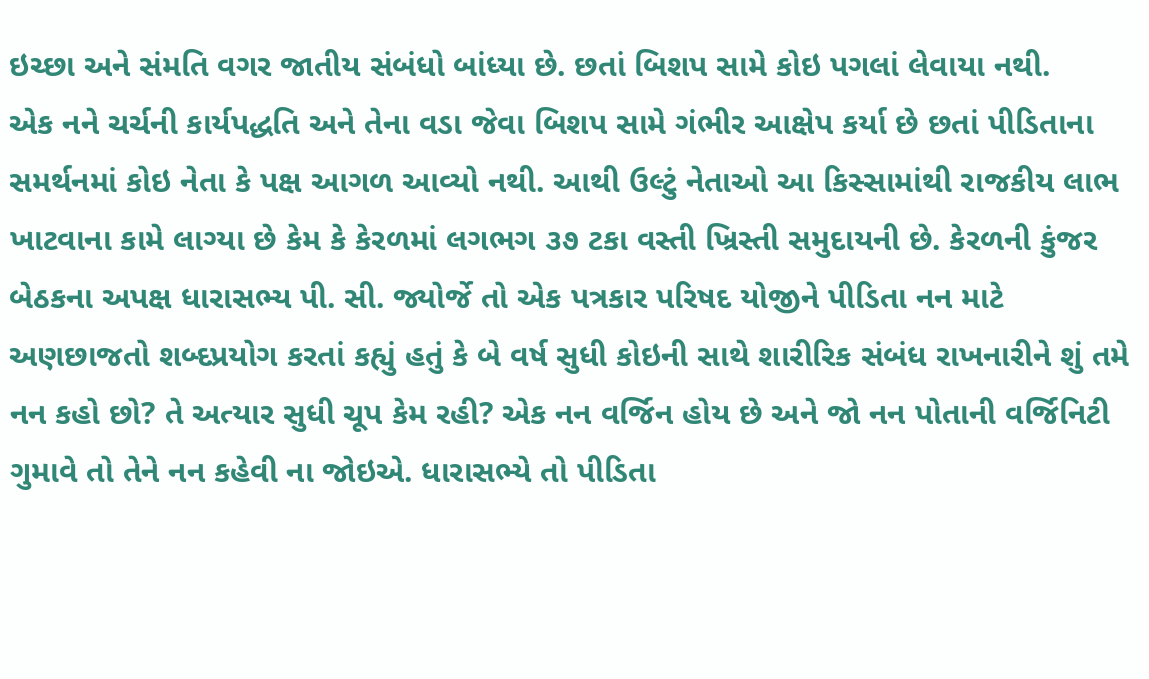ઇચ્છા અને સંમતિ વગર જાતીય સંબંધો બાંધ્યા છે. છતાં બિશપ સામે કોઇ પગલાં લેવાયા નથી.
એક નને ચર્ચની કાર્યપદ્ધતિ અને તેના વડા જેવા બિશપ સામે ગંભીર આક્ષેપ કર્યા છે છતાં પીડિતાના સમર્થનમાં કોઇ નેતા કે પક્ષ આગળ આવ્યો નથી. આથી ઉલ્ટું નેતાઓ આ કિસ્સામાંથી રાજકીય લાભ ખાટવાના કામે લાગ્યા છે કેમ કે કેરળમાં લગભગ ૩૭ ટકા વસ્તી ખ્રિસ્તી સમુદાયની છે. કેરળની કુંજર બેઠકના અપક્ષ ધારાસભ્ય પી. સી. જ્યોર્જે તો એક પત્રકાર પરિષદ યોજીને પીડિતા નન માટે અણછાજતો શબ્દપ્રયોગ કરતાં કહ્યું હતું કે બે વર્ષ સુધી કોઇની સાથે શારીરિક સંબંધ રાખનારીને શું તમે નન કહો છો? તે અત્યાર સુધી ચૂપ કેમ રહી? એક નન વર્જિન હોય છે અને જો નન પોતાની વર્જિનિટી ગુમાવે તો તેને નન કહેવી ના જોઇએ. ધારાસભ્યે તો પીડિતા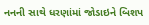નનની સાથે ધરણાંમાં જોડાઇને બિશપ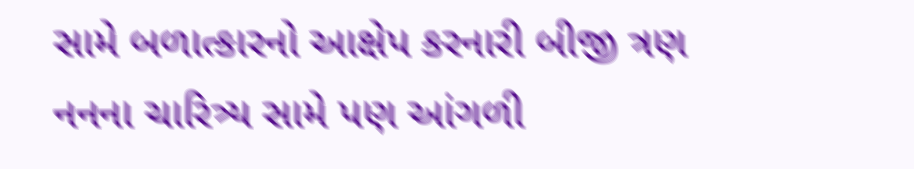સામે બળાત્કારનો આક્ષેપ કરનારી બીજી ત્રણ નનના ચારિત્ર્ય સામે પણ આંગળી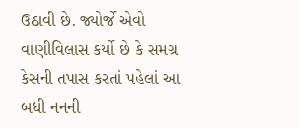ઉઠાવી છે. જ્યોર્જે એવો વાણીવિલાસ કર્યો છે કે સમગ્ર કેસની તપાસ કરતાં પહેલાં આ બધી નનની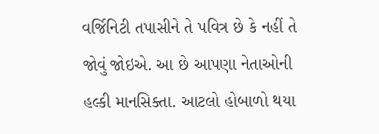વર્જિનિટી તપાસીને તે પવિત્ર છે કે નહીં તે જોવું જોઇએ. આ છે આપણા નેતાઓની હલ્કી માનસિક્તા. આટલો હોબાળો થયા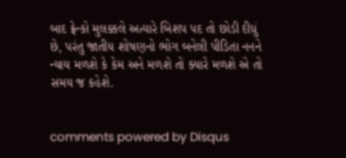બાદ ફ્રેન્કો મુલક્કલે અત્યારે બિશપ પદ તો છોડી દીધું છે, પરંતુ જાતીય શોષણનો ભોગ બનેલી પીડિતા નનને ન્યાય મળશે કે કેમ અને મળશે તો ક્યારે મળશે એ તો સમય જ કહેશે.


comments powered by Disqus